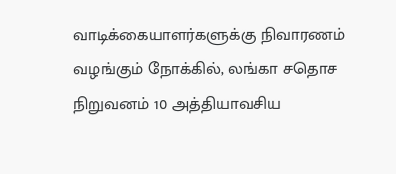வாடிக்கையாளர்களுக்கு நிவாரணம் வழங்கும் நோக்கில், லங்கா சதொச நிறுவனம் 10 அத்தியாவசிய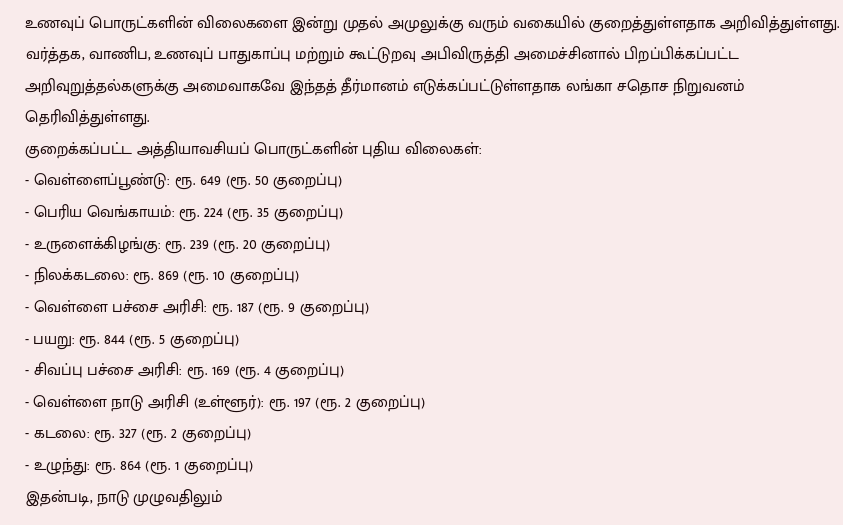உணவுப் பொருட்களின் விலைகளை இன்று முதல் அமுலுக்கு வரும் வகையில் குறைத்துள்ளதாக அறிவித்துள்ளது.
வர்த்தக, வாணிப, உணவுப் பாதுகாப்பு மற்றும் கூட்டுறவு அபிவிருத்தி அமைச்சினால் பிறப்பிக்கப்பட்ட அறிவுறுத்தல்களுக்கு அமைவாகவே இந்தத் தீர்மானம் எடுக்கப்பட்டுள்ளதாக லங்கா சதொச நிறுவனம் தெரிவித்துள்ளது.
குறைக்கப்பட்ட அத்தியாவசியப் பொருட்களின் புதிய விலைகள்:
- வெள்ளைப்பூண்டு: ரூ. 649 (ரூ. 50 குறைப்பு)
- பெரிய வெங்காயம்: ரூ. 224 (ரூ. 35 குறைப்பு)
- உருளைக்கிழங்கு: ரூ. 239 (ரூ. 20 குறைப்பு)
- நிலக்கடலை: ரூ. 869 (ரூ. 10 குறைப்பு)
- வெள்ளை பச்சை அரிசி: ரூ. 187 (ரூ. 9 குறைப்பு)
- பயறு: ரூ. 844 (ரூ. 5 குறைப்பு)
- சிவப்பு பச்சை அரிசி: ரூ. 169 (ரூ. 4 குறைப்பு)
- வெள்ளை நாடு அரிசி (உள்ளூர்): ரூ. 197 (ரூ. 2 குறைப்பு)
- கடலை: ரூ. 327 (ரூ. 2 குறைப்பு)
- உழுந்து: ரூ. 864 (ரூ. 1 குறைப்பு)
இதன்படி, நாடு முழுவதிலும்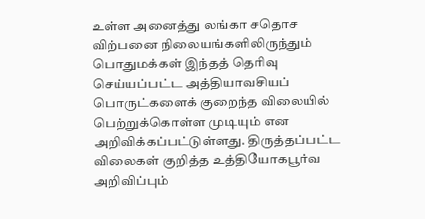உள்ள அனைத்து லங்கா சதொச விற்பனை நிலையங்களிலிருந்தும் பொதுமக்கள் இந்தத் தெரிவு செய்யப்பட்ட அத்தியாவசியப் பொருட்களைக் குறைந்த விலையில் பெற்றுக்கொள்ள முடியும் என அறிவிக்கப்பட்டுள்ளது. திருத்தப்பட்ட விலைகள் குறித்த உத்தியோகபூர்வ அறிவிப்பும்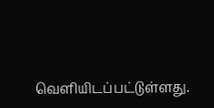வெளியிடப்பட்டுள்ளது.